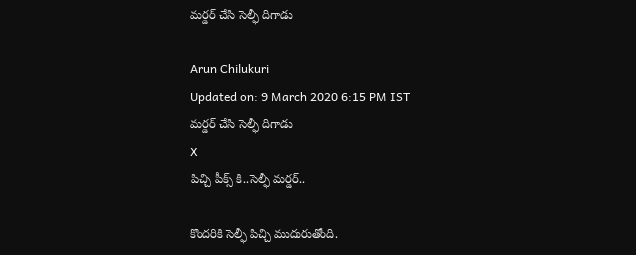మర్డర్ చేసి సెల్ఫీ దిగాడు

Arun Chilukuri
Updated on: 9 March 2020 6:15 PM IST
మర్డర్ చేసి సెల్ఫీ దిగాడు
X
పిచ్చి పీక్స్ కి..సెల్ఫీ మర్డర్..

కొందరికి సెల్ఫీ పిచ్చి ముదురుతోంది.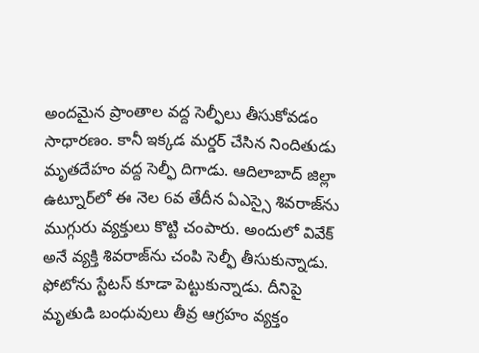అందమైన ప్రాంతాల వద్ద సెల్ఫీలు తీసుకోవడం సాధారణం. కానీ ఇక్కడ మర్డర్‌ చేసిన నిందితుడు మృతదేహం వద్ద సెల్ఫీ దిగాడు. ఆదిలాబాద్‌ జిల్లా ఉట్నూర్‌లో ఈ నెల 6వ తేదీన ఏఎస్సై శివరాజ్‌ను ముగ్గురు వ్యక్తులు కొట్టి చంపారు. అందులో వివేక్‌ అనే వ్యక్తి శివరాజ్‌ను చంపి సెల్ఫీ తీసుకున్నాడు. ఫోటోను స్టేటస్‌ కూడా పెట్టుకున్నాడు. దీనిపై మృతుడి బంధువులు తీవ్ర ఆగ్రహం వ్యక్తం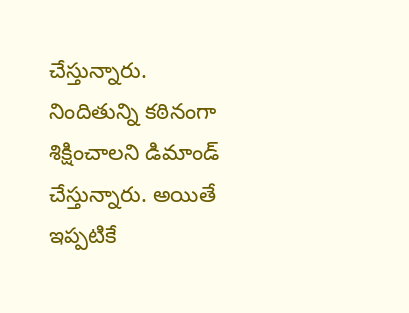చేస్తున్నారు. నిందితున్ని కఠినంగా శిక్షించాలని డిమాండ్ చేస్తున్నారు. అయితే ఇప్పటికే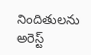నిందితులను అరెస్ట్‌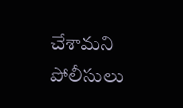చేశామని పోలీసులు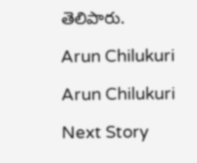తెలిపారు.

Arun Chilukuri

Arun Chilukuri

Next Story